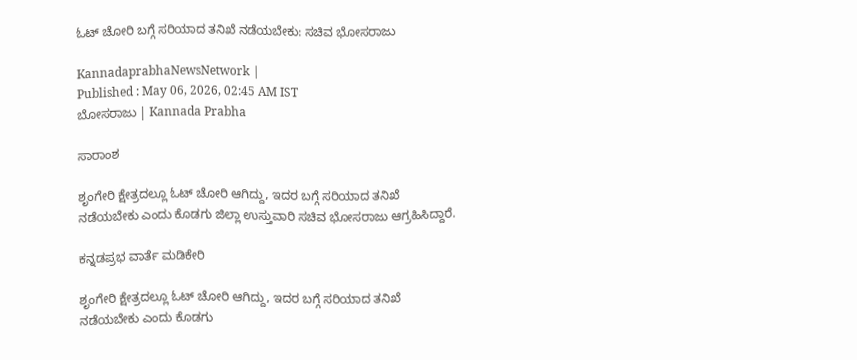ಓಟ್ ಚೋರಿ ಬಗ್ಗೆ ಸರಿಯಾದ ತನಿಖೆ ನಡೆಯಬೇಕು: ಸಚಿವ ಭೋಸರಾಜು

KannadaprabhaNewsNetwork |
Published : May 06, 2026, 02:45 AM IST
ಬೋಸರಾಜು | Kannada Prabha

ಸಾರಾಂಶ

ಶೃಂಗೇರಿ ಕ್ಷೇತ್ರದಲ್ಲೂ ಓಟ್ ಚೋರಿ ಆಗಿದ್ದು, ಇದರ ಬಗ್ಗೆ ಸರಿಯಾದ ತನಿಖೆ ನಡೆಯಬೇಕು ಎಂದು ಕೊಡಗು ಜಿಲ್ಲಾ ಉಸ್ತುವಾರಿ ಸಚಿವ ಭೋಸರಾಜು ಆಗ್ರಹಿಸಿದ್ದಾರೆ.

ಕನ್ನಡಪ್ರಭ ವಾರ್ತೆ ಮಡಿಕೇರಿ

ಶೃಂಗೇರಿ ಕ್ಷೇತ್ರದಲ್ಲೂ ಓಟ್ ಚೋರಿ ಆಗಿದ್ದು, ಇದರ ಬಗ್ಗೆ ಸರಿಯಾದ ತನಿಖೆ ನಡೆಯಬೇಕು ಎಂದು ಕೊಡಗು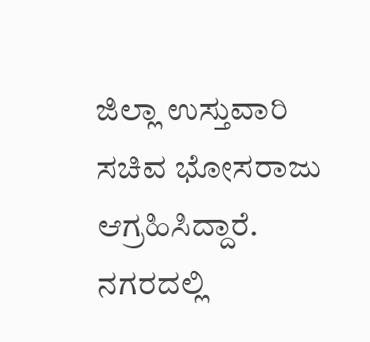ಜಿಲ್ಲಾ ಉಸ್ತುವಾರಿ ಸಚಿವ ಭೋಸರಾಜು ಆಗ್ರಹಿಸಿದ್ದಾರೆ. ನಗರದಲ್ಲಿ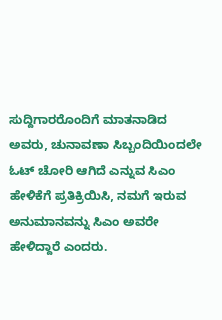ಸುದ್ದಿಗಾರರೊಂದಿಗೆ ಮಾತನಾಡಿದ ಅವರು, ಚುನಾವಣಾ ಸಿಬ್ಬಂದಿಯಿಂದಲೇ ಓಟ್ ಚೋರಿ ಆಗಿದೆ ಎನ್ನುವ ಸಿಎಂ ಹೇಳಿಕೆಗೆ ಪ್ರತಿಕ್ರಿಯಿಸಿ, ನಮಗೆ ಇರುವ ಅನುಮಾನವನ್ನು ಸಿಎಂ ಅವರೇ ಹೇಳಿದ್ದಾರೆ ಎಂದರು.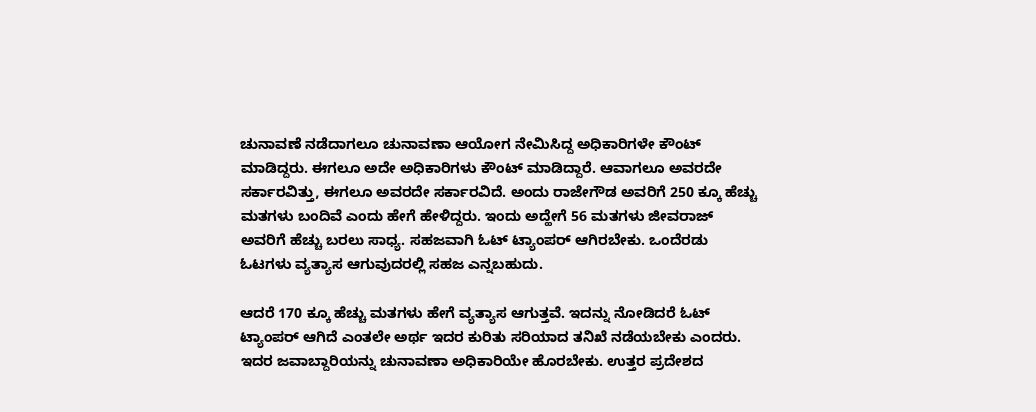ಚುನಾವಣೆ ನಡೆದಾಗಲೂ ಚುನಾವಣಾ ಆಯೋಗ ನೇಮಿಸಿದ್ದ ಅಧಿಕಾರಿಗಳೇ ಕೌಂಟ್ ಮಾಡಿದ್ದರು. ಈಗಲೂ ಅದೇ ಅಧಿಕಾರಿಗಳು ಕೌಂಟ್ ಮಾಡಿದ್ದಾರೆ. ಆವಾಗಲೂ ಅವರದೇ ಸರ್ಕಾರವಿತ್ತು, ಈಗಲೂ ಅವರದೇ ಸರ್ಕಾರವಿದೆ. ಅಂದು ರಾಜೇಗೌಡ ಅವರಿಗೆ 250 ಕ್ಕೂ ಹೆಚ್ಚು ಮತಗಳು ಬಂದಿವೆ ಎಂದು ಹೇಗೆ ಹೇಳಿದ್ದರು. ಇಂದು ಅದ್ಹೇಗೆ 56 ಮತಗಳು ಜೀವರಾಜ್ ಅವರಿಗೆ ಹೆಚ್ಚು ಬರಲು ಸಾಧ್ಯ. ಸಹಜವಾಗಿ ಓಟ್ ಟ್ಯಾಂಪರ್ ಆಗಿರಬೇಕು. ಒಂದೆರಡು ಓಟಗಳು ವ್ಯತ್ಯಾಸ ಆಗುವುದರಲ್ಲಿ ಸಹಜ ಎನ್ನಬಹುದು.

ಆದರೆ 170 ಕ್ಕೂ ಹೆಚ್ಚು ಮತಗಳು ಹೇಗೆ ವ್ಯತ್ಯಾಸ ಆಗುತ್ತವೆ. ಇದನ್ನು ನೋಡಿದರೆ ಓಟ್ ಟ್ಯಾಂಪರ್ ಆಗಿದೆ ಎಂತಲೇ ಅರ್ಥ ಇದರ ಕುರಿತು ಸರಿಯಾದ ತನಿಖೆ ನಡೆಯಬೇಕು ಎಂದರು. ಇದರ ಜವಾಬ್ದಾರಿಯನ್ನು ಚುನಾವಣಾ ಅಧಿಕಾರಿಯೇ ಹೊರಬೇಕು. ಉತ್ತರ ಪ್ರದೇಶದ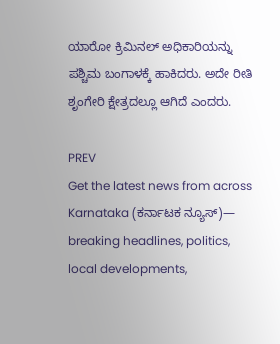ಯಾರೋ ಕ್ರಿಮಿನಲ್ ಅಧಿಕಾರಿಯನ್ನು ಪಶ್ಚಿಮ ಬಂಗಾಳಕ್ಕೆ ಹಾಕಿದರು. ಅದೇ ರೀತಿ ಶೃಂಗೇರಿ ಕ್ಷೇತ್ರದಲ್ಲೂ ಆಗಿದೆ ಎಂದರು.

PREV
Get the latest news from across Karnataka (ಕರ್ನಾಟಕ ನ್ಯೂಸ್)— breaking headlines, politics, local developments,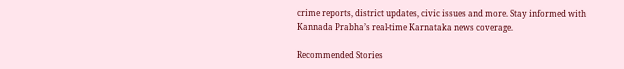crime reports, district updates, civic issues and more. Stay informed with Kannada Prabha’s real‑time Karnataka news coverage.

Recommended Stories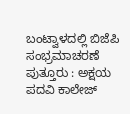ಬಂಟ್ವಾಳದಲ್ಲಿ ಬಿಜೆಪಿ ಸಂಭ್ರಮಾಚರಣೆ
ಪುತ್ತೂರು : ಅಕ್ಷಯ ಪದವಿ ಕಾಲೇಜ್‌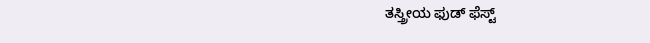ತಸ್ತ್ರೀಯ ಫುಡ್ ಫೆಸ್ಟ್